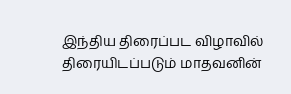இந்திய திரைப்பட விழாவில் திரையிடப்படும் மாதவனின்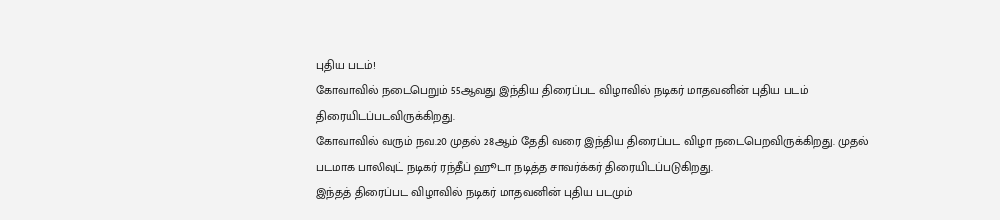புதிய படம்!
கோவாவில் நடைபெறும் 55ஆவது இந்திய திரைப்பட விழாவில் நடிகர் மாதவனின் புதிய படம் திரையிடப்படவிருக்கிறது.
கோவாவில் வரும் நவ.20 முதல் 28ஆம் தேதி வரை இந்திய திரைப்பட விழா நடைபெறவிருக்கிறது. முதல் படமாக பாலிவுட் நடிகர் ரந்தீப் ஹூடா நடித்த சாவர்க்கர் திரையிடப்படுகிறது.
இந்தத் திரைப்பட விழாவில் நடிகர் மாதவனின் புதிய படமும்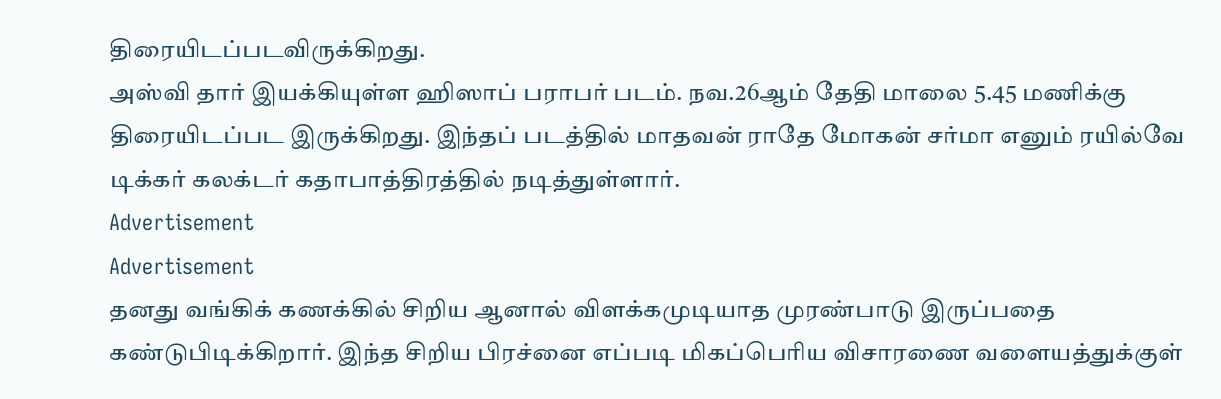திரையிடப்படவிருக்கிறது.
அஸ்வி தார் இயக்கியுள்ள ஹிஸாப் பராபர் படம். நவ.26ஆம் தேதி மாலை 5.45 மணிக்கு திரையிடப்பட இருக்கிறது. இந்தப் படத்தில் மாதவன் ராதே மோகன் சர்மா எனும் ரயில்வே டிக்கர் கலக்டர் கதாபாத்திரத்தில் நடித்துள்ளார்.
Advertisement
Advertisement
தனது வங்கிக் கணக்கில் சிறிய ஆனால் விளக்கமுடியாத முரண்பாடு இருப்பதை கண்டுபிடிக்கிறார். இந்த சிறிய பிரச்னை எப்படி மிகப்பெரிய விசாரணை வளையத்துக்குள்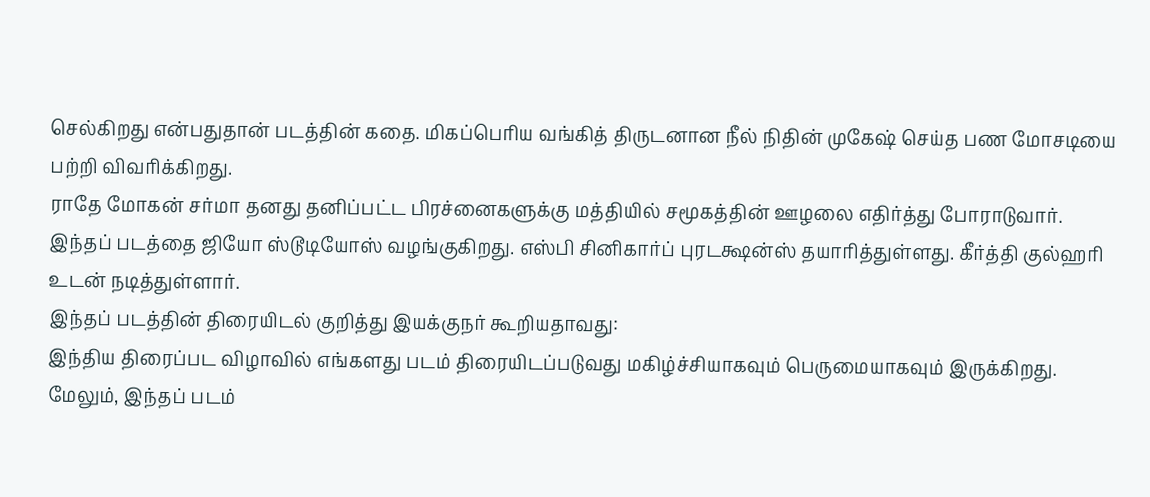செல்கிறது என்பதுதான் படத்தின் கதை. மிகப்பெரிய வங்கித் திருடனான நீல் நிதின் முகேஷ் செய்த பண மோசடியை பற்றி விவரிக்கிறது.
ராதே மோகன் சர்மா தனது தனிப்பட்ட பிரச்னைகளுக்கு மத்தியில் சமூகத்தின் ஊழலை எதிர்த்து போராடுவார். இந்தப் படத்தை ஜியோ ஸ்டூடியோஸ் வழங்குகிறது. எஸ்பி சினிகார்ப் புரடக்ஷன்ஸ் தயாரித்துள்ளது. கீர்த்தி குல்ஹரி உடன் நடித்துள்ளார்.
இந்தப் படத்தின் திரையிடல் குறித்து இயக்குநர் கூறியதாவது:
இந்திய திரைப்பட விழாவில் எங்களது படம் திரையிடப்படுவது மகிழ்ச்சியாகவும் பெருமையாகவும் இருக்கிறது. மேலும், இந்தப் படம்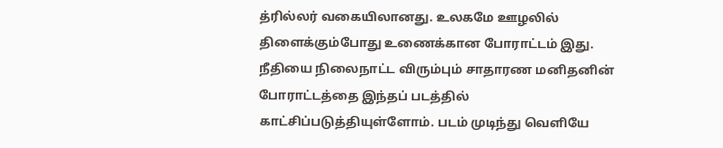த்ரில்லர் வகையிலானது. உலகமே ஊழலில் திளைக்கும்போது உணைக்கான போராட்டம் இது.
நீதியை நிலைநாட்ட விரும்பும் சாதாரண மனிதனின் போராட்டத்தை இந்தப் படத்தில் காட்சிப்படுத்தியுள்ளோம். படம் முடிந்து வெளியே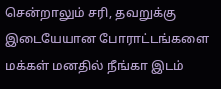சென்றாலும் சரி, தவறுக்கு இடையேயான போராட்டங்களை மக்கள் மனதில் நீங்கா இடம்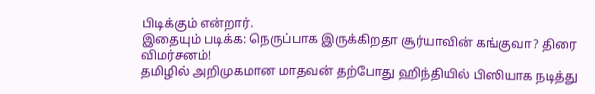பிடிக்கும் என்றார்.
இதையும் படிக்க: நெருப்பாக இருக்கிறதா சூர்யாவின் கங்குவா? திரை விமர்சனம்!
தமிழில் அறிமுகமான மாதவன் தற்போது ஹிந்தியில் பிஸியாக நடித்து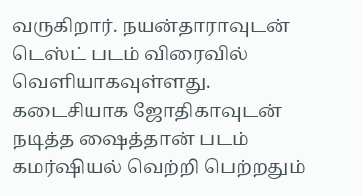வருகிறார். நயன்தாராவுடன் டெஸ்ட் படம் விரைவில் வெளியாகவுள்ளது.
கடைசியாக ஜோதிகாவுடன் நடித்த ஷைத்தான் படம் கமர்ஷியல் வெற்றி பெற்றதும்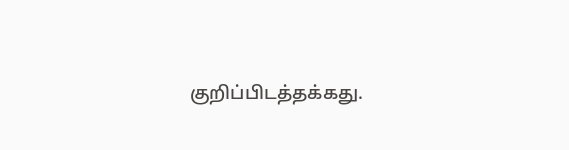குறிப்பிடத்தக்கது.